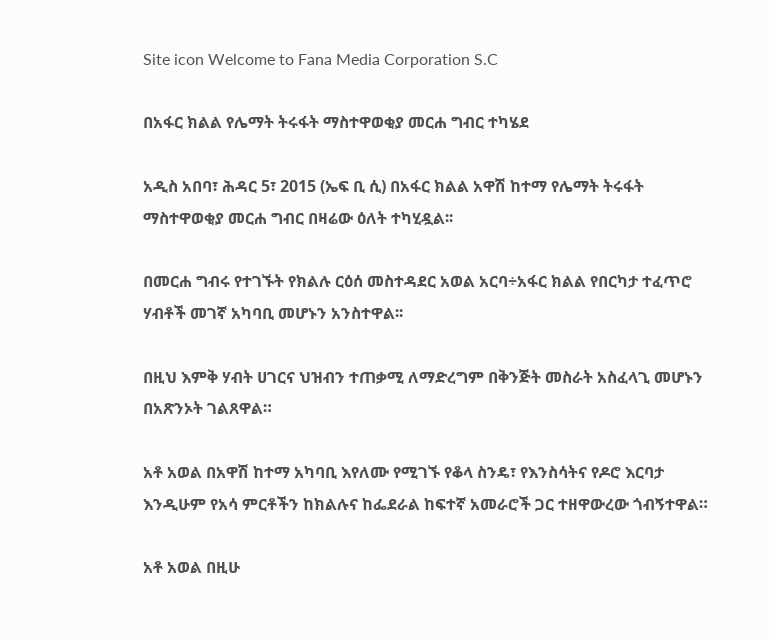Site icon Welcome to Fana Media Corporation S.C

በአፋር ክልል የሌማት ትሩፋት ማስተዋወቂያ መርሐ ግብር ተካሄደ

አዲስ አበባ፣ ሕዳር 5፣ 2015 (ኤፍ ቢ ሲ) በአፋር ክልል አዋሽ ከተማ የሌማት ትሩፋት ማስተዋወቂያ መርሐ ግብር በዛሬው ዕለት ተካሂዷል፡፡

በመርሐ ግብሩ የተገኙት የክልሉ ርዕሰ መስተዳደር አወል አርባ÷አፋር ክልል የበርካታ ተፈጥሮ ሃብቶች መገኛ አካባቢ መሆኑን አንስተዋል፡፡

በዚህ እምቅ ሃብት ሀገርና ህዝብን ተጠቃሚ ለማድረግም በቅንጅት መስራት አስፈላጊ መሆኑን በአጽንኦት ገልጸዋል።

አቶ አወል በአዋሽ ከተማ አካባቢ እየለሙ የሚገኙ የቆላ ስንዴ፣ የእንስሳትና የዶሮ እርባታ እንዲሁም የአሳ ምርቶችን ከክልሉና ከፌደራል ከፍተኛ አመራሮች ጋር ተዘዋውረው ጎብኝተዋል።

አቶ አወል በዚሁ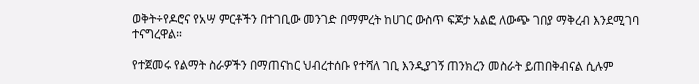ወቅት÷የዶሮና የአሣ ምርቶችን በተገቢው መንገድ በማምረት ከሀገር ውስጥ ፍጆታ አልፎ ለውጭ ገበያ ማቅረብ እንደሚገባ ተናግረዋል።

የተጀመሩ የልማት ስራዎችን በማጠናከር ህብረተሰቡ የተሻለ ገቢ እንዲያገኝ ጠንክረን መስራት ይጠበቅብናል ሲሉም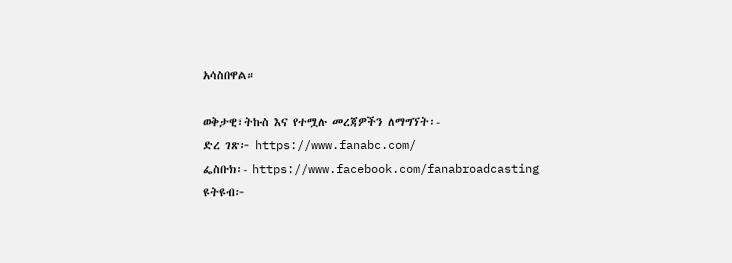አሳስበዋል።

ወቅታዊ፣ትኩስ እና የተሟሉ መረጃዎችን ለማግኘት፡-
ድረ ገጽ፦ https://www.fanabc.com/
ፌስቡክ፡- https://www.facebook.com/fanabroadcasting
ዩትዩብ፦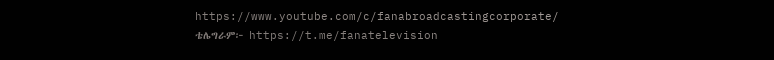https://www.youtube.com/c/fanabroadcastingcorporate/
ቴሌግራም፦ https://t.me/fanatelevision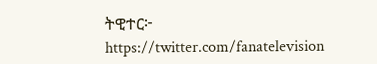ትዊተር፦ https://twitter.com/fanatelevision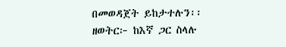በመወዳጀት ይከታተሉን፡፡
ዘወትር፦ ከእኛ ጋር ስላሉ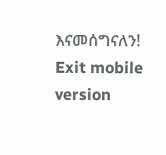እናመሰግናለን!
Exit mobile version